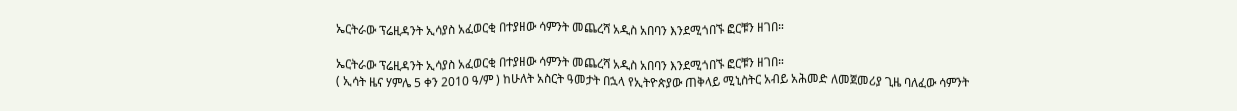ኤርትራው ፕሬዚዳንት ኢሳያስ አፈወርቂ በተያዘው ሳምንት መጨረሻ አዲስ አበባን እንደሚጎበኙ ፎርቹን ዘገበ።

ኤርትራው ፕሬዚዳንት ኢሳያስ አፈወርቂ በተያዘው ሳምንት መጨረሻ አዲስ አበባን እንደሚጎበኙ ፎርቹን ዘገበ።
( ኢሳት ዜና ሃምሌ 5 ቀን 2010 ዓ/ም ) ከሁለት አስርት ዓመታት በኋላ የኢትዮጵያው ጠቅላይ ሚኒስትር አብይ አሕመድ ለመጀመሪያ ጊዜ ባለፈው ሳምንት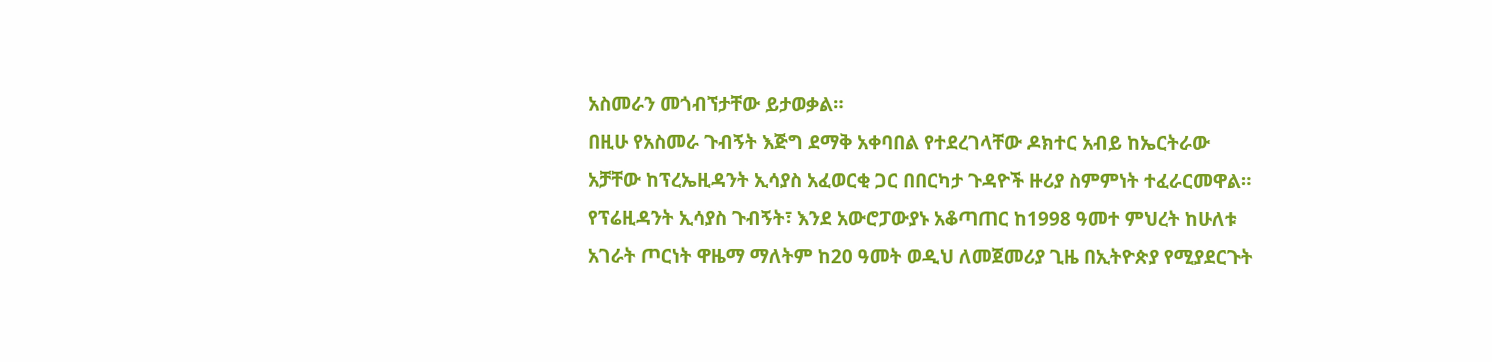አስመራን መጎብኘታቸው ይታወቃል።
በዚሁ የአስመራ ጉብኝት እጅግ ደማቅ አቀባበል የተደረገላቸው ዶክተር አብይ ከኤርትራው አቻቸው ከፕረኤዚዳንት ኢሳያስ አፈወርቂ ጋር በበርካታ ጉዳዮች ዙሪያ ስምምነት ተፈራርመዋል።
የፕሬዚዳንት ኢሳያስ ጉብኝት፣ እንደ አውሮፓውያኑ አቆጣጠር ከ1998 ዓመተ ምህረት ከሁለቱ አገራት ጦርነት ዋዜማ ማለትም ከ20 ዓመት ወዲህ ለመጀመሪያ ጊዜ በኢትዮጵያ የሚያደርጉት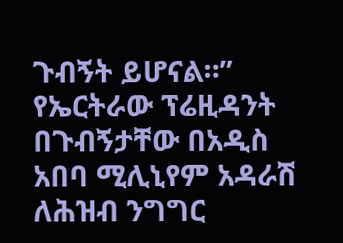ጉብኝት ይሆናል።”
የኤርትራው ፕሬዚዳንት በጉብኝታቸው በአዲስ አበባ ሚሊኒየም አዳራሽ ለሕዝብ ንግግር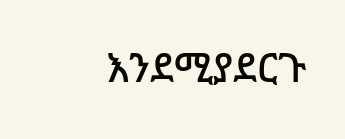እንደሚያደርጉ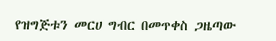የዝግጅቱን መርሀ ግብር በመጥቀስ ጋዜጣው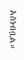አስነብቧል።